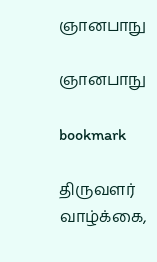ஞானபாநு

ஞானபாநு

bookmark

திருவளர் வாழ்க்கை,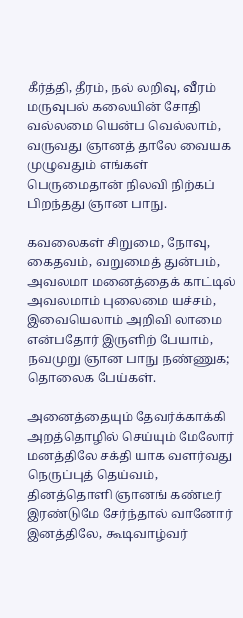கீர்த்தி, தீரம், நல் லறிவு, வீரம்
மருவுபல் கலையின் சோதி வல்லமை யென்ப வெல்லாம்,
வருவது ஞானத் தாலே வையக முழுவதும் எங்கள்
பெருமைதான் நிலவி நிற்கப் பிறந்தது ஞான பாநு.

கவலைகள் சிறுமை, நோவு, கைதவம், வறுமைத் துன்பம்,
அவலமா மனைத்தைக் காட்டில் அவலமாம் புலைமை யச்சம்,
இவையெலாம் அறிவி லாமை என்பதோர் இருளிற் பேயாம்,
நவமுறு ஞான பாநு நண்ணுக; தொலைக பேய்கள்.

அனைத்தையும் தேவர்க்காக்கி அறத்தொழில் செய்யும் மேலோர்
மனத்திலே சக்தி யாக வளர்வது நெருப்புத் தெய்வம்,
தினத்தொளி ஞானங் கண்டீர் இரண்டுமே சேர்ந்தால் வானோர்
இனத்திலே, கூடிவாழ்வர்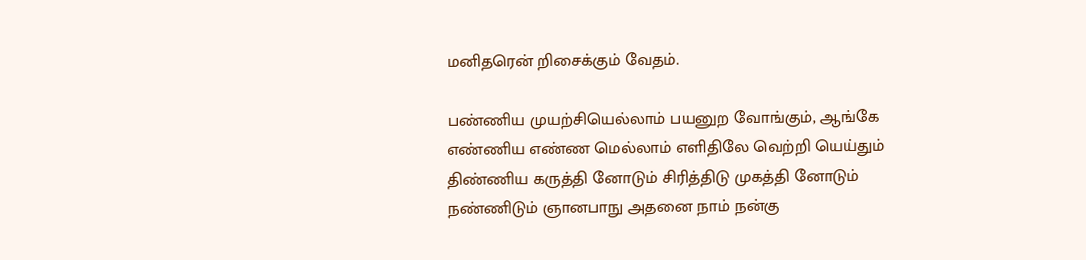மனிதரென் றிசைக்கும் வேதம்.

பண்ணிய முயற்சியெல்லாம் பயனுற வோங்கும், ஆங்கே
எண்ணிய எண்ண மெல்லாம் எளிதிலே வெற்றி யெய்தும்
திண்ணிய கருத்தி னோடும் சிரித்திடு முகத்தி னோடும்
நண்ணிடும் ஞானபாநு அதனை நாம் நன்கு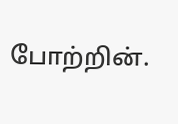போற்றின்.